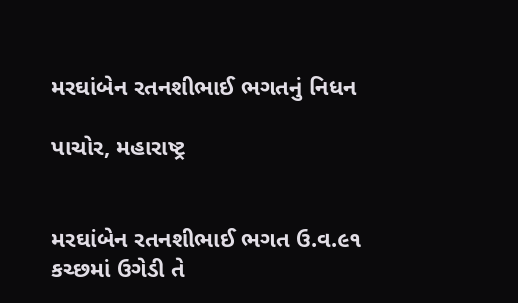મરઘાંબેન રતનશીભાઈ ભગતનું નિધન

પાચોર, મહારાષ્ટ્ર


મરઘાંબેન રતનશીભાઈ ભગત ઉ.વ.૯૧ કચ્છમાં ઉગેડી તે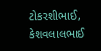ટોકરશીભાઈ, કેશવલાલભાઈ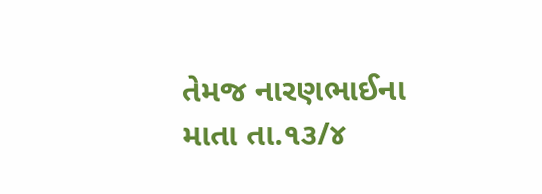તેમજ નારણભાઈના માતા તા.૧૩/૪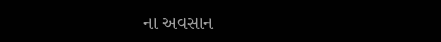ના અવસાન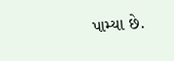પામ્યા છે.